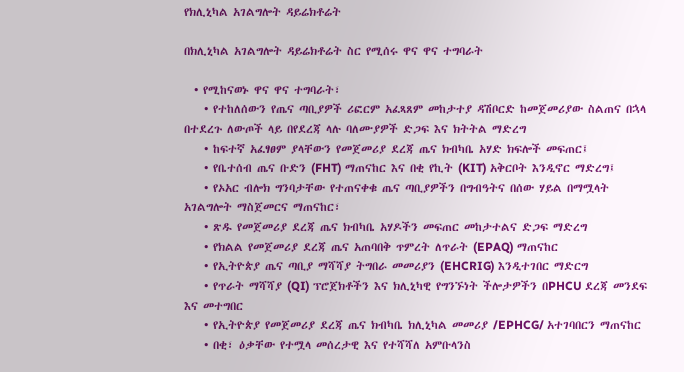የክሊኒካል አገልግሎት ዳይሬክቶሬት

በክሊኒካል አገልግሎት ዳይሬክቶሬት ስር የሚሰሩ ዋና ዋና ተግባራት

  • የሚከናወኑ ዋና ዋና ተግባራት፣
    • የተከለሰውን የጤና ጣቢያዎች ሪፎርም አፈጻጸም መከታተያ ዳሽቦርድ ከመጀመሪያው ስልጠና በኋላ በተደረጉ ለውጦች ላይ በየደረጃ ላሉ ባለሙያዎች ድጋፍ እና ክትትል ማድረግ
    • ከፍተኛ አፈፃፀም ያላቸውን የመጀመሪያ ደረጃ ጤና ክብካቤ አሃድ ክፍሎች መፍጠር፤
    • የቤተሰብ ጤና ቡድን (FHT) ማጠናከር እና በቂ የኪት (KIT) አቅርቦት እንዲኖር ማድረግ፤
    • የኦአር ብሎክ ግንባታቸው የተጠናቀቁ ጤና ጣቢያዎችን በግብዓትና በሰው ሃይል በማሟላት አገልግሎት ማስጀመርና ማጠናከር፣
    • ጽዱ የመጀመሪያ ደረጃ ጤና ክብካቤ አሃዶችን መፍጠር መከታተልና ድጋፍ ማድረግ
    • የክልል የመጀመሪያ ደረጃ ጤና አጠባበቅ ጥምረት ለጥራት (EPAQ) ማጠናከር
    • የኢትዮጵያ ጤና ጣቢያ ማሻሻያ ትግበራ መመሪያን (EHCRIG) እንዲተገበር ማድርግ
    • የጥራት ማሻሻያ (QI) ፕሮጀክቶችን እና ክሊኒካዊ የግንኙነት ችሎታዎችን በPHCU ደረጃ መንደፍ እና መተግበር
    • የኢትዮጵያ የመጀመሪያ ደረጃ ጤና ክብካቤ ክሊኒካል መመሪያ /EPHCG/ አተገባበርን ማጠናከር
    • በቂ፣ ዕቃቸው የተሟላ መሰረታዊ እና የተሻሻለ አምቡላንስ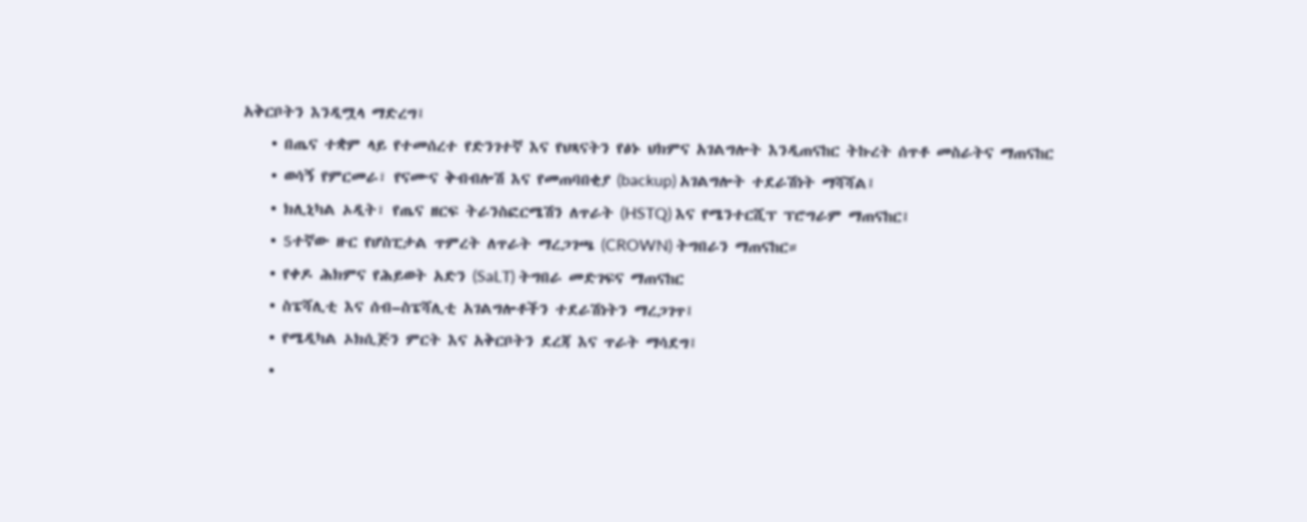አቅርቦትን እንዲሟላ ማድረግ፤
    • በጤና ተቋም ላይ የተመሰረተ የድንገተኛ እና የህጻናትን የፅኑ ህክምና አገልግሎት እንዲጠናከር ትኩረት ሰጥቶ መስራትና ማጠናከር
    • ወሳኝ የምርመራ፣ የናሙና ቅብብሎሽ እና የመጠባበቂያ (backup) አገልግሎት ተደራሽነት ማሻሻል፤
    • ክሊኒካል ኦዲት፣ የጤና ዘርፍ ትራንስፎርሜሽን ለጥራት (HSTQ) እና የሜንተርሺፕ ፕሮግራም ማጠናከር፤
    • 5ተኛው ዙር የሆስፒታል ጥምረት ለጥራት ማረጋገጫ (CROWN) ትግበራን ማጠናከር።
    • የቀዶ ሕክምና የሕይወት አድን (SaLT) ትግበራ መድገፍና ማጠናከር
    • ስፔሻሊቲ እና ሰብ–ስፔሻሊቲ አገልግሎቶችን ተደራሽነትን ማረጋገጥ፤
    • የሜዲካል ኦክሲጅን ምርት እና አቅርቦትን ደረጃ እና ጥራት ማሳደግ፤
    •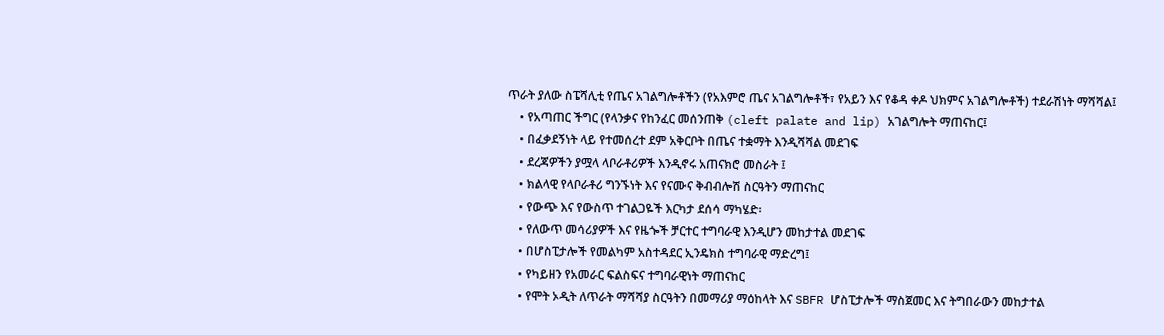ጥራት ያለው ስፔሻሊቲ የጤና አገልግሎቶችን (የአእምሮ ጤና አገልግሎቶች፣ የአይን እና የቆዳ ቀዶ ህክምና አገልግሎቶች) ተደራሽነት ማሻሻል፤
    • የአጣጠር ችግር (የላንቃና የከንፈር መሰንጠቅ (cleft palate and lip) አገልግሎት ማጠናከር፤
    • በፈቃደኝነት ላይ የተመሰረተ ደም አቅርቦት በጤና ተቋማት እንዲሻሻል መደገፍ
    • ደረጃዎችን ያሟላ ላቦራቶሪዎች እንዲኖሩ አጠናክሮ መስራት ፤
    • ክልላዊ የላቦራቶሪ ግንኙነት እና የናሙና ቅብብሎሽ ስርዓትን ማጠናከር
    • የውጭ እና የውስጥ ተገልጋዬች እርካታ ደሰሳ ማካሄድ፡
    • የለውጥ መሳሪያዎች እና የዜጐች ቻርተር ተግባራዊ እንዲሆን መከታተል መደገፍ
    • በሆስፒታሎች የመልካም አስተዳደር ኢንዴክስ ተግባራዊ ማድረግ፤
    • የካይዘን የአመራር ፍልስፍና ተግባራዊነት ማጠናከር
    • የሞት ኦዲት ለጥራት ማሻሻያ ስርዓትን በመማሪያ ማዕከላት እና SBFR ሆስፒታሎች ማስጀመር እና ትግበራውን መከታተል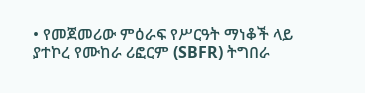• የመጀመሪው ምዕራፍ የሥርዓት ማነቆች ላይ ያተኮረ የሙከራ ሪፎርም (SBFR) ትግበራ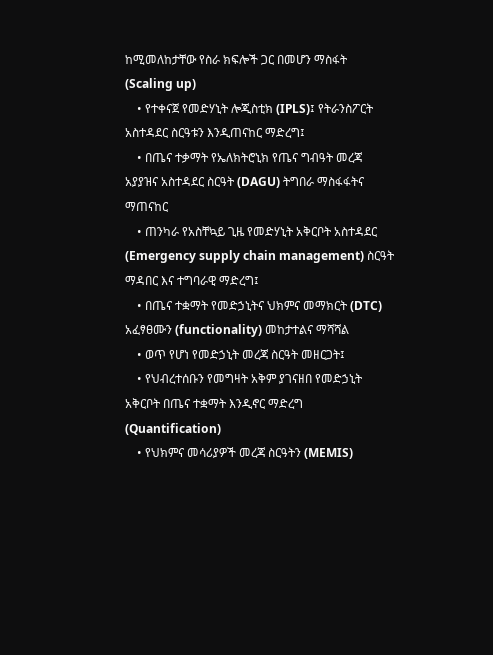ከሚመለከታቸው የስራ ክፍሎች ጋር በመሆን ማስፋት (Scaling up)
    • የተቀናጀ የመድሃኒት ሎጂስቲክ (IPLS)፤ የትራንስፖርት አስተዳደር ስርዓቱን እንዲጠናከር ማድረግ፤
    • በጤና ተቃማት የኤለክትሮኒክ የጤና ግብዓት መረጃ አያያዝና አስተዳደር ስርዓት (DAGU) ትግበራ ማስፋፋትና ማጠናከር
    • ጠንካራ የአስቸኳይ ጊዜ የመድሃኒት አቅርቦት አስተዳደር (Emergency supply chain management) ስርዓት ማዳበር እና ተግባራዊ ማድረግ፤
    • በጤና ተቋማት የመድኃኒትና ህክምና መማክርት (DTC) አፈፃፀሙን (functionality) መከታተልና ማሻሻል
    • ወጥ የሆነ የመድኃኒት መረጃ ስርዓት መዘርጋት፤
    • የህብረተሰቡን የመግዛት አቅም ያገናዘበ የመድኃኒት አቅርቦት በጤና ተቋማት እንዲኖር ማድረግ (Quantification)
    • የህክምና መሳሪያዎች መረጃ ስርዓትን (MEMIS)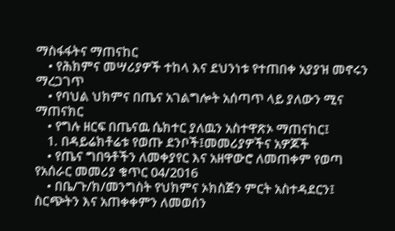ማስፋፋትና ማጠናከር
    • የሕክምና መሣሪያዎች ተከላ እና ደህንነቱ የተጠበቀ አያያዝ መኖሩን ማረጋገጥ
    • የባህል ህክምና በጤና አገልግሎት አሰጣጥ ላይ ያለውን ሚና ማጠናክር
    • የግሉ ዘርፍ በጤናዉ ሴክተር ያለዉን አስተዋጽኦ ማጠናከር፤
    1. በዳይሬክቶሬቱ የወጡ ደንቦች፤መመሪያዎችና አዎጆች
    • የጤና ግበዓቶችን ለመቀያየር እና አዘዋውሮ ለመጠቀም የወጣ የአሰራር መመሪያ ቁጥር 04/2016
    • በቤ/ጉ/ክ/መንግስት የህክምና ኦክስጅን ምርት አስተዳደርን፤ ስርጭትን እና አጠቀቀምን ለመወሰን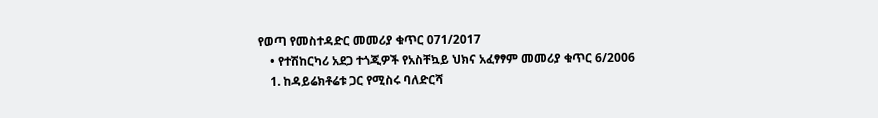የወጣ የመስተዳድር መመሪያ ቁጥር 071/2017
    • የተሽከርካሪ አደጋ ተጎጂዎች የአስቸኳይ ህክና አፈፃፃም መመሪያ ቁጥር 6/2006
    1. ከዳይሬክቶሬቱ ጋር የሚስሩ ባለድርሻ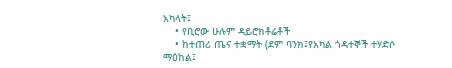አካላት፤
    • የቢሮው ሁሉም ዳይሮክቶሬቶች
    • ከተጠሪ ጤና ተቋማት (ደም ባንክ፤የአካል ጎዳተኞች ተሃድሶ ማዕከል፤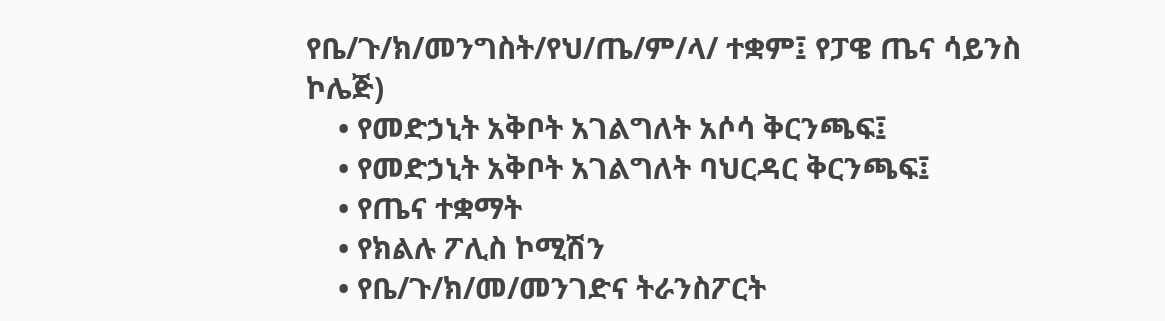የቤ/ጉ/ክ/መንግስት/የህ/ጤ/ም/ላ/ ተቋም፤ የፓዌ ጤና ሳይንስ ኮሌጅ)
    • የመድኃኒት አቅቦት አገልግለት አሶሳ ቅርንጫፍ፤
    • የመድኃኒት አቅቦት አገልግለት ባህርዳር ቅርንጫፍ፤
    • የጤና ተቋማት
    • የክልሉ ፖሊስ ኮሚሽን
    • የቤ/ጉ/ክ/መ/መንገድና ትራንስፖርት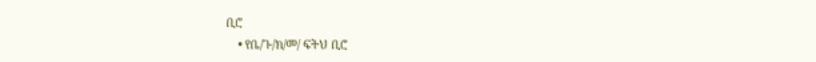ቢሮ
    • የቤ/ጉ/ክ/መ/ ፍትህ ቢሮ